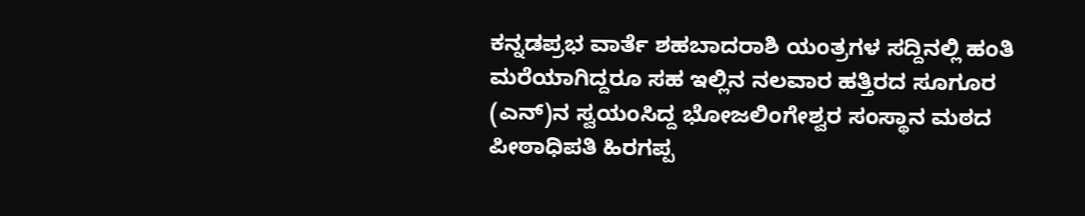ಕನ್ನಡಪ್ರಭ ವಾರ್ತೆ ಶಹಬಾದರಾಶಿ ಯಂತ್ರಗಳ ಸದ್ದಿನಲ್ಲಿ ಹಂತಿ ಮರೆಯಾಗಿದ್ದರೂ ಸಹ ಇಲ್ಲಿನ ನಲವಾರ ಹತ್ತಿರದ ಸೂಗೂರ (ಎನ್)ನ ಸ್ವಯಂಸಿದ್ದ ಭೋಜಲಿಂಗೇಶ್ವರ ಸಂಸ್ಥಾನ ಮಠದ ಪೀಠಾಧಿಪತಿ ಹಿರಗಪ್ಪ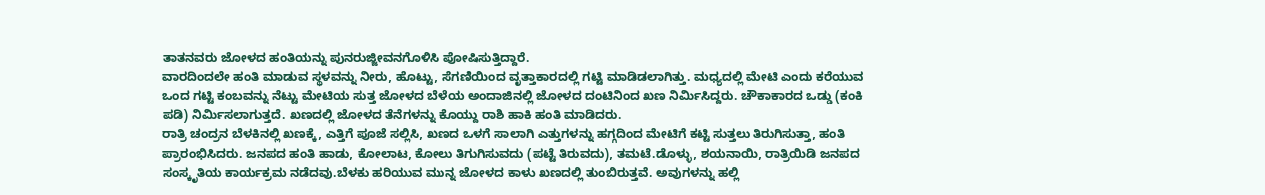ತಾತನವರು ಜೋಳದ ಹಂತಿಯನ್ನು ಪುನರುಜ್ಜೀವನಗೊಳಿಸಿ ಪೋಷಿಸುತ್ತಿದ್ದಾರೆ.
ವಾರದಿಂದಲೇ ಹಂತಿ ಮಾಡುವ ಸ್ಥಳವನ್ನು ನೀರು, ಹೊಟ್ಟು, ಸೆಗಣಿಯಿಂದ ವೃತ್ತಾಕಾರದಲ್ಲಿ ಗಟ್ಟಿ ಮಾಡಿಡಲಾಗಿತ್ತು. ಮಧ್ಯದಲ್ಲಿ ಮೇಟಿ ಎಂದು ಕರೆಯುವ ಒಂದ ಗಟ್ಟಿ ಕಂಬವನ್ನು ನೆಟ್ಟು ಮೇಟಿಯ ಸುತ್ತ ಜೋಳದ ಬೆಳೆಯ ಅಂದಾಜಿನಲ್ಲಿ ಜೋಳದ ದಂಟಿನಿಂದ ಖಣ ನಿರ್ಮಿಸಿದ್ದರು. ಚೌಕಾಕಾರದ ಒಡ್ಡು (ಕಂಕಿ ಪಡಿ) ನಿರ್ಮಿಸಲಾಗುತ್ತದೆ. ಖಣದಲ್ಲಿ ಜೋಳದ ತೆನೆಗಳನ್ನು ಕೊಯ್ದು ರಾಶಿ ಹಾಕಿ ಹಂತಿ ಮಾಡಿದರು.
ರಾತ್ರಿ ಚಂದ್ರನ ಬೆಳಕಿನಲ್ಲಿ ಖಣಕ್ಕೆ, ಎತ್ತಿಗೆ ಪೂಜೆ ಸಲ್ಲಿಸಿ, ಖಣದ ಒಳಗೆ ಸಾಲಾಗಿ ಎತ್ತುಗಳನ್ನು ಹಗ್ಗದಿಂದ ಮೇಟಿಗೆ ಕಟ್ಟಿ ಸುತ್ತಲು ತಿರುಗಿಸುತ್ತಾ, ಹಂತಿ ಪ್ರಾರಂಭಿಸಿದರು. ಜನಪದ ಹಂತಿ ಹಾಡು, ಕೋಲಾಟ, ಕೋಲು ತಿಗುಗಿಸುವದು (ಪಟ್ಟೆ ತಿರುವದು), ತಮಟೆ.ಡೊಳ್ಳು, ಶಯನಾಯಿ, ರಾತ್ರಿಯಿಡಿ ಜನಪದ ಸಂಸ್ಕೃತಿಯ ಕಾರ್ಯಕ್ರಮ ನಡೆದವು.ಬೆಳಕು ಹರಿಯುವ ಮುನ್ನ ಜೋಳದ ಕಾಳು ಖಣದಲ್ಲಿ ತುಂಬಿರುತ್ತವೆ. ಅವುಗಳನ್ನು ಹಲ್ಲಿ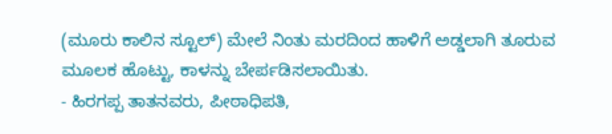(ಮೂರು ಕಾಲಿನ ಸ್ಟೂಲ್) ಮೇಲೆ ನಿಂತು ಮರದಿಂದ ಹಾಳಿಗೆ ಅಡ್ಡಲಾಗಿ ತೂರುವ ಮೂಲಕ ಹೊಟ್ಟು, ಕಾಳನ್ನು ಬೇರ್ಪಡಿಸಲಾಯಿತು.
- ಹಿರಗಪ್ಪ ತಾತನವರು, ಪೀಠಾಧಿಪತಿ,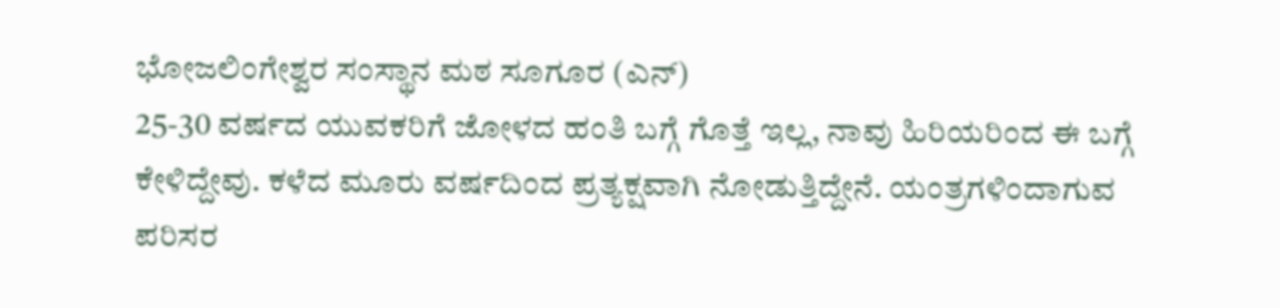ಭೋಜಲಿಂಗೇಶ್ವರ ಸಂಸ್ಥಾನ ಮಠ ಸೂಗೂರ (ಎನ್)
25-30 ವರ್ಷದ ಯುವಕರಿಗೆ ಜೋಳದ ಹಂತಿ ಬಗ್ಗೆ ಗೊತ್ತೆ ಇಲ್ಲ, ನಾವು ಹಿರಿಯರಿಂದ ಈ ಬಗ್ಗೆ ಕೇಳಿದ್ದೇವು. ಕಳೆದ ಮೂರು ವರ್ಷದಿಂದ ಪ್ರತ್ಯಕ್ಷವಾಗಿ ನೋಡುತ್ತಿದ್ದೇನೆ. ಯಂತ್ರಗಳಿಂದಾಗುವ ಪರಿಸರ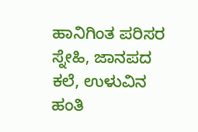ಹಾನಿಗಿಂತ ಪರಿಸರ ಸ್ನೇಹಿ, ಜಾನಪದ ಕಲೆ, ಉಳುವಿನ ಹಂತಿ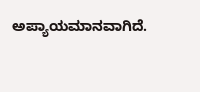ಅಪ್ಯಾಯಮಾನವಾಗಿದೆ.